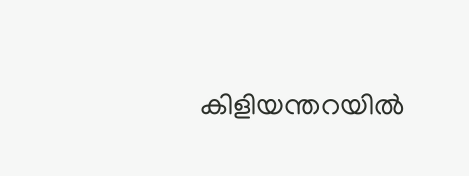കിളിയന്തറയിൽ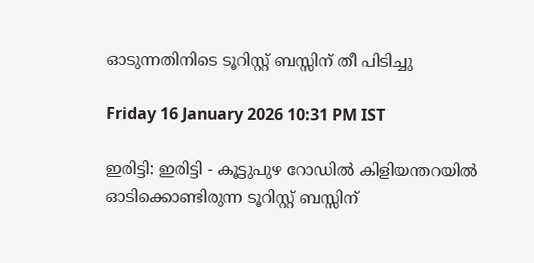ഓടുന്നതിനിടെ ടൂറിസ്റ്റ് ബസ്സിന് തീ പിടിച്ചു

Friday 16 January 2026 10:31 PM IST

ഇരിട്ടി: ഇരിട്ടി - കൂട്ടുപുഴ റോഡിൽ കിളിയന്തറയിൽ ഓടിക്കൊണ്ടിരുന്ന ടൂറിസ്റ്റ് ബസ്സിന്‌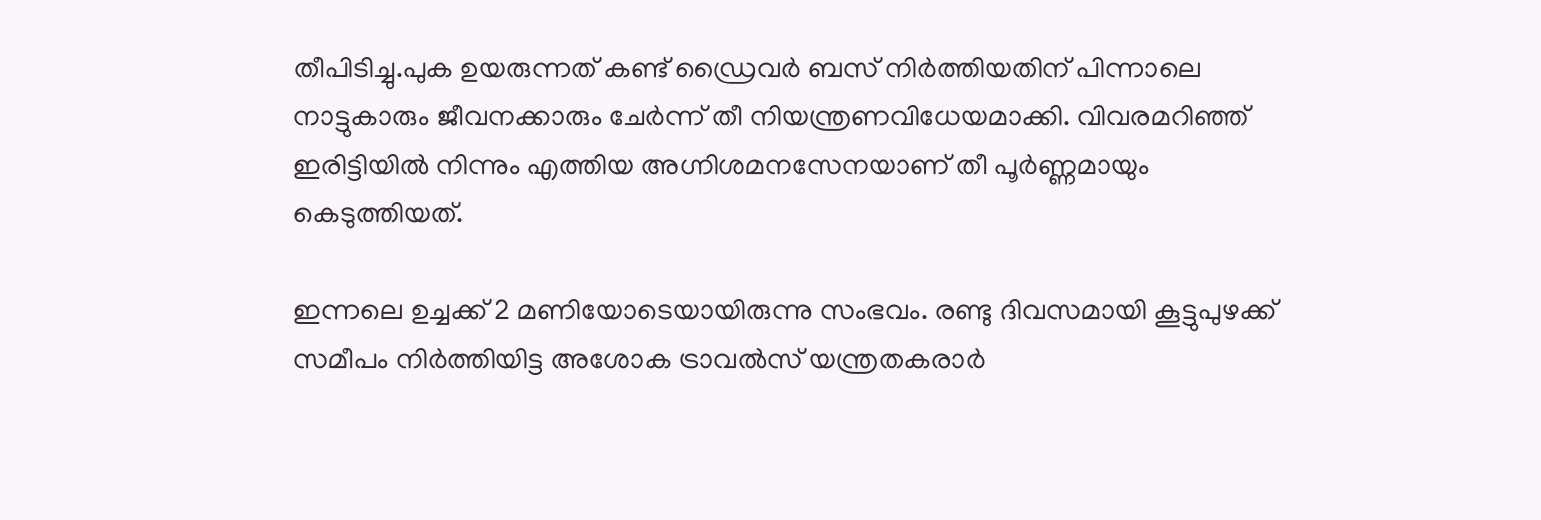തീപിടിച്ചു.പുക ഉയരുന്നത് കണ്ട് ഡ്രൈവർ ബസ് നിർത്തിയതിന് പിന്നാലെ നാട്ടുകാരും ജീവനക്കാരും ചേർന്ന് തീ നിയന്ത്രണവിധേയമാക്കി. വിവരമറിഞ്ഞ് ഇരിട്ടിയിൽ നിന്നും എത്തിയ അഗ്നിശമനസേനയാണ് തീ പൂർണ്ണമായും കെടുത്തിയത്.

ഇന്നലെ ഉച്ചക്ക് 2 മണിയോടെയായിരുന്നു സംഭവം. രണ്ടു ദിവസമായി കൂട്ടുപുഴക്ക് സമീപം നിർത്തിയിട്ട അശോക ട്രാവൽസ് യന്ത്രതകരാർ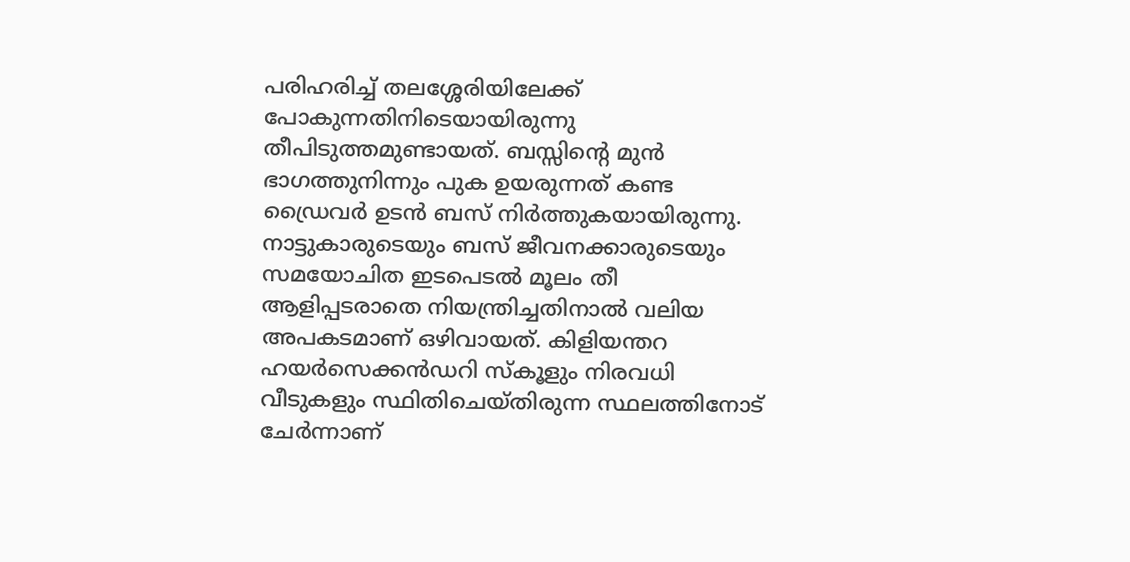പരിഹരിച്ച് തലശ്ശേരിയിലേക്ക് പോകുന്നതിനിടെയായിരുന്നു തീപിടുത്തമുണ്ടായത്. ബസ്സിന്റെ മുൻ ഭാഗത്തുനിന്നും പുക ഉയരുന്നത് കണ്ട ഡ്രൈവർ ഉടൻ ബസ് നിർത്തുകയായിരുന്നു. നാട്ടുകാരുടെയും ബസ് ജീവനക്കാരുടെയും സമയോചിത ഇടപെടൽ മൂലം തീ ആളിപ്പടരാതെ നിയന്ത്രിച്ചതിനാൽ വലിയ അപകടമാണ് ഒഴിവായത്. കിളിയന്തറ ഹയർസെക്കൻഡറി സ്‌കൂളും നിരവധി വീടുകളും സ്ഥിതിചെയ്തിരുന്ന സ്ഥലത്തിനോട് ചേർന്നാണ്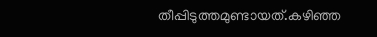തീപ്പിടുത്തമുണ്ടായത്.കഴിഞ്ഞ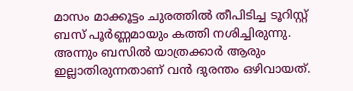മാസം മാക്കൂട്ടം ചുരത്തിൽ തീപിടിച്ച ടൂറിസ്റ്റ് ബസ് പൂർണ്ണമായും കത്തി നശിച്ചിരുന്നു. അന്നും ബസിൽ യാത്രക്കാർ ആരും ഇല്ലാതിരുന്നതാണ് വൻ ദുരന്തം ഒഴിവായത്.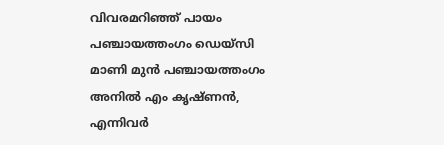വിവരമറിഞ്ഞ് പായം പഞ്ചായത്തംഗം ഡെയ്‌സി മാണി മുൻ പഞ്ചായത്തംഗം അനിൽ എം കൃഷ്ണൻ, എന്നിവർ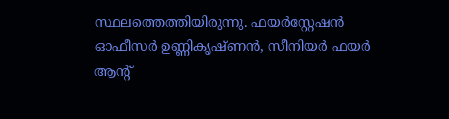സ്ഥലത്തെത്തിയിരുന്നു. ഫയർസ്റ്റേഷൻ ഓഫീസർ ഉണ്ണികൃഷ്ണൻ, സീനിയർ ഫയർ ആന്റ്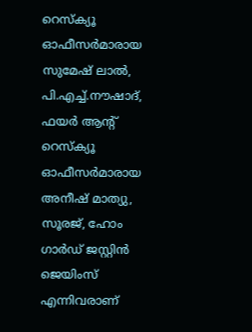റെസ്ക്യൂ ഓഫീസർമാരായ സുമേഷ് ലാൽ, പി.എച്ച്.നൗഷാദ്, ഫയർ ആന്റ് റെസ്ക്യൂ ഓഫീസർമാരായ അനീഷ് മാത്യു, സൂരജ്, ഹോം ഗാർഡ് ജസ്റ്റിൻ ജെയിംസ് എന്നിവരാണ്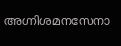അഗ്നിശമനസേനാ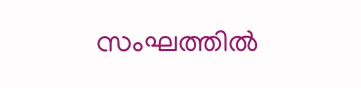സംഘത്തിൽ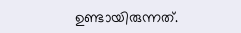ഉണ്ടായിരുന്നത്.